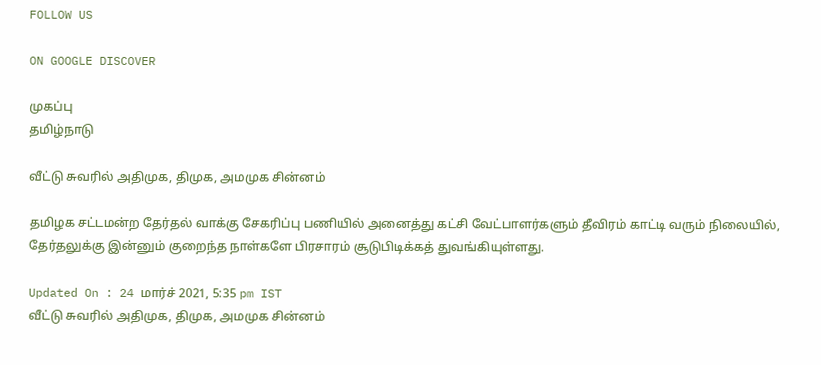FOLLOW US

ON GOOGLE DISCOVER

முகப்பு
தமிழ்நாடு

வீட்டு சுவரில் அதிமுக, திமுக, அமமுக சின்னம்

தமிழக சட்டமன்ற தேர்தல் வாக்கு சேகரிப்பு பணியில் அனைத்து கட்சி வேட்பாளர்களும் தீவிரம் காட்டி வரும் நிலையில், தேர்தலுக்கு இன்னும் குறைந்த நாள்களே பிரசாரம் சூடுபிடிக்கத் துவங்கியுள்ளது.

Updated On : 24 மார்ச் 2021, 5:35 pm IST
வீட்டு சுவரில் அதிமுக, திமுக, அமமுக சின்னம்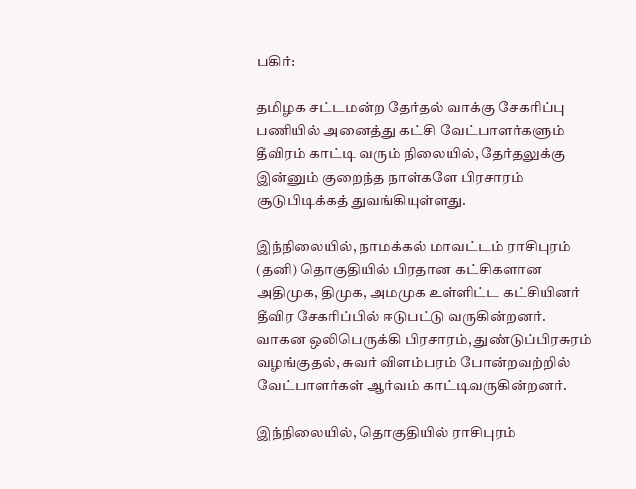பகிர்:

தமிழக சட்டமன்ற தேர்தல் வாக்கு சேகரிப்பு பணியில் அனைத்து கட்சி வேட்பாளர்களும் தீவிரம் காட்டி வரும் நிலையில், தேர்தலுக்கு இன்னும் குறைந்த நாள்களே பிரசாரம் சூடுபிடிக்கத் துவங்கியுள்ளது.

இந்நிலையில், நாமக்கல் மாவட்டம் ராசிபுரம் (தனி) தொகுதியில் பிரதான கட்சிகளான அதிமுக, திமுக, அமமுக உள்ளிட்ட கட்சியினர் தீவிர சேகரிப்பில் ஈடுபட்டு வருகின்றனர். வாகன ஒலிபெருக்கி பிரசாரம், துண்டுப்பிரசுரம் வழங்குதல், சுவர் விளம்பரம் போன்றவற்றில் வேட்பாளர்கள் ஆர்வம் காட்டிவருகின்றனர்.

இந்நிலையில், தொகுதியில் ராசிபுரம்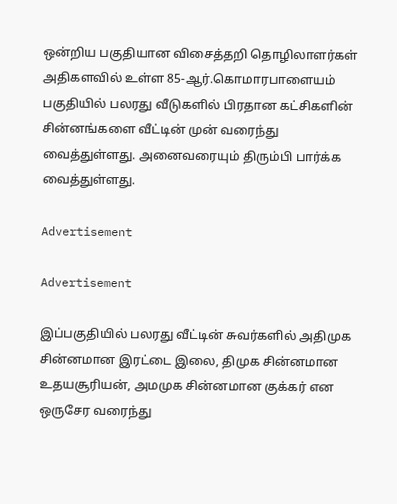ஒன்றிய பகுதியான விசைத்தறி தொழிலாளர்கள் அதிகளவில் உள்ள 85-ஆர்.கொமாரபாளையம் பகுதியில் பலரது வீடுகளில் பிரதான கட்சிகளின் சின்னங்களை வீட்டின் முன் வரைந்து வைத்துள்ளது. அனைவரையும் திரும்பி பார்க்க வைத்துள்ளது.

Advertisement

Advertisement

இப்பகுதியில் பலரது வீட்டின் சுவர்களில் அதிமுக சின்னமான இரட்டை இலை, திமுக சின்னமான உதயசூரியன், அமமுக சின்னமான குக்கர் என ஒருசேர வரைந்து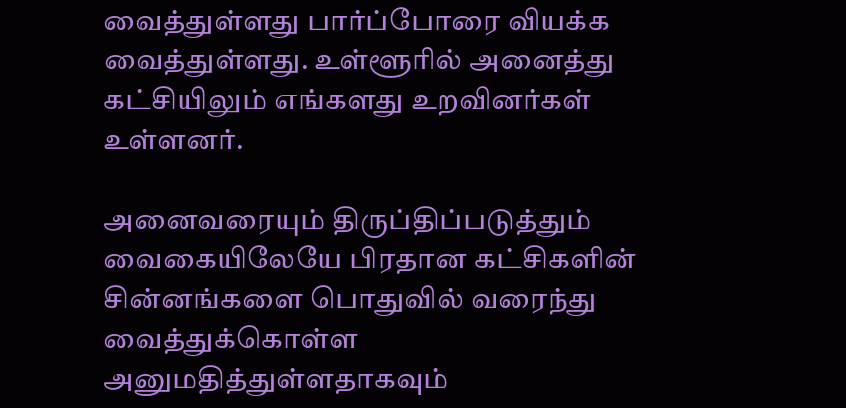வைத்துள்ளது பார்ப்போரை வியக்க வைத்துள்ளது. உள்ளூரில் அனைத்து கட்சியிலும் எங்களது உறவினர்கள் உள்ளனர்.

அனைவரையும் திருப்திப்படுத்தும் வைகையிலேயே பிரதான கட்சிகளின் சின்னங்களை பொதுவில் வரைந்து வைத்துக்கொள்ள அனுமதித்துள்ளதாகவும்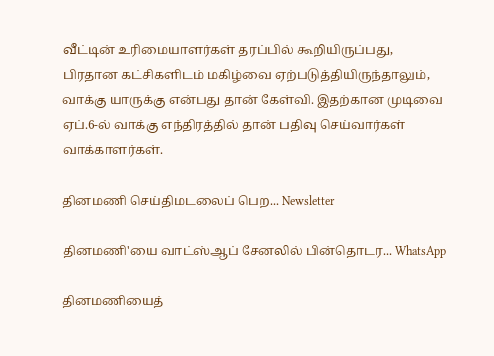வீட்டின் உரிமையாளர்கள் தரப்பில் கூறியிருப்பது, பிரதான கட்சிகளிடம் மகிழ்வை ஏற்படுத்தியிருந்தாலும், வாக்கு யாருக்கு என்பது தான் கேள்வி. இதற்கான முடிவை ஏப்.6-ல் வாக்கு எந்திரத்தில் தான் பதிவு செய்வார்கள் வாக்காளர்கள்.

தினமணி செய்திமடலைப் பெற... Newsletter

தினமணி'யை வாட்ஸ்ஆப் சேனலில் பின்தொடர... WhatsApp

தினமணியைத்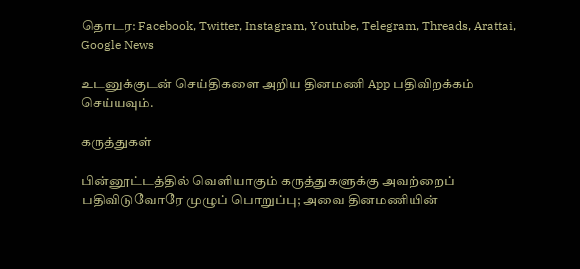தொடர: Facebook, Twitter, Instagram, Youtube, Telegram, Threads, Arattai, Google News

உடனுக்குடன் செய்திகளை அறிய தினமணி App பதிவிறக்கம் செய்யவும்.

கருத்துகள்

பின்னூட்டத்தில் வெளியாகும் கருத்துகளுக்கு அவற்றைப் பதிவிடுவோரே முழுப் பொறுப்பு; அவை தினமணியின்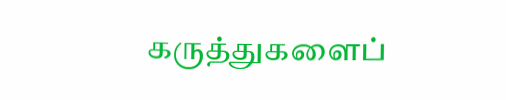கருத்துகளைப்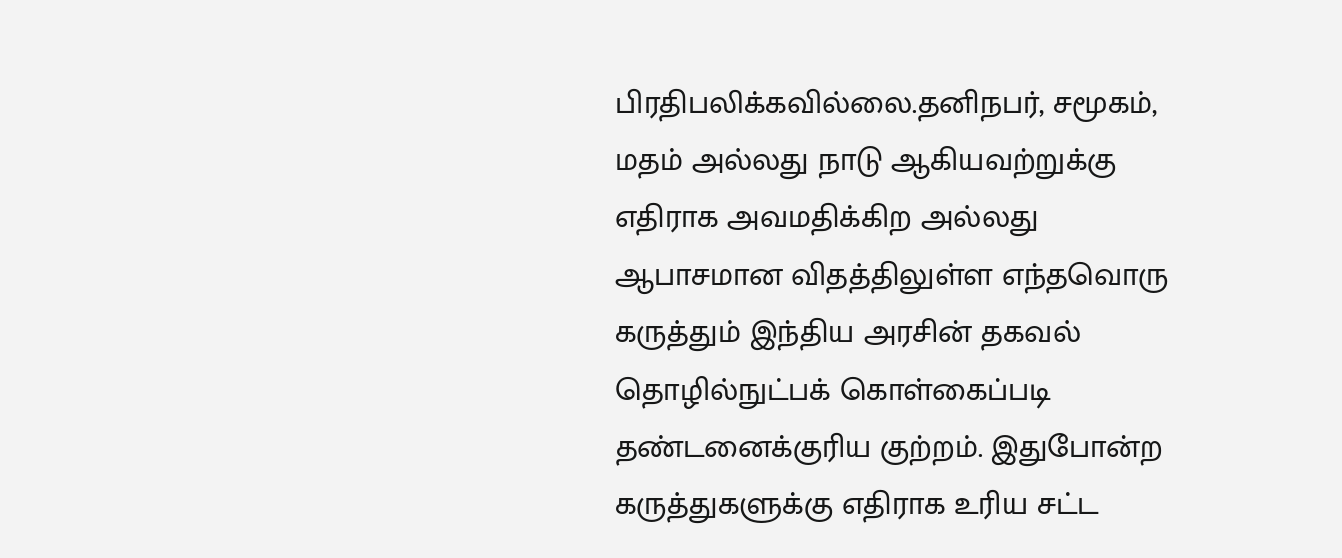பிரதிபலிக்கவில்லை.தனிநபர், சமூகம், மதம் அல்லது நாடு ஆகியவற்றுக்கு எதிராக அவமதிக்கிற அல்லது ஆபாசமான விதத்திலுள்ள எந்தவொரு கருத்தும் இந்திய அரசின் தகவல் தொழில்நுட்பக் கொள்கைப்படி தண்டனைக்குரிய குற்றம். இதுபோன்ற கருத்துகளுக்கு எதிராக உரிய சட்ட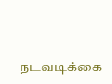நடவடிக்கை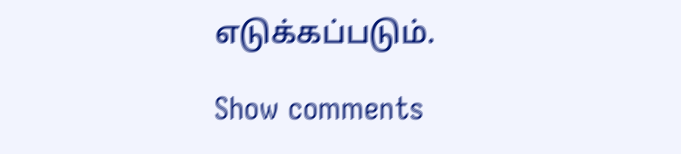எடுக்கப்படும்.

Show comments